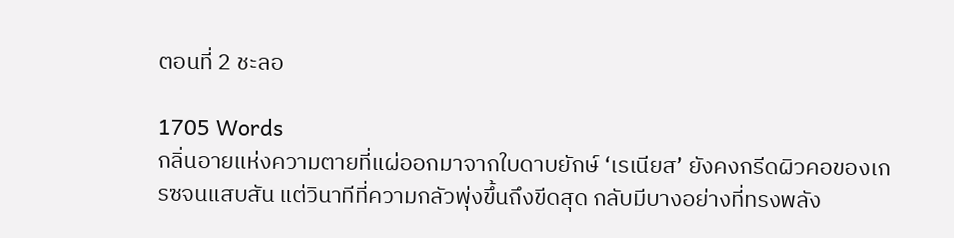ตอนที่ 2 ชะลอ

1705 Words
กลิ่นอายแห่งความตายที่แผ่ออกมาจากใบดาบยักษ์ ‘เรเนียส’ ยังคงกรีดผิวคอของเกรซจนแสบสัน แต่วินาทีที่ความกลัวพุ่งขึ้นถึงขีดสุด กลับมีบางอย่างที่ทรงพลัง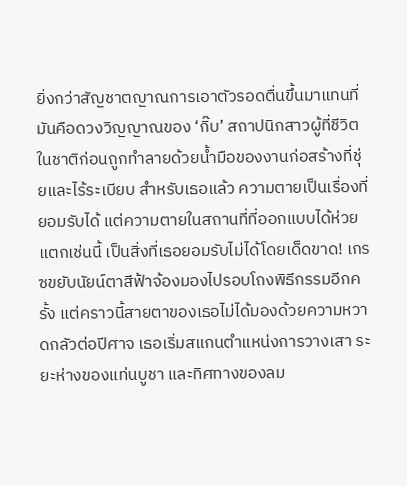ยิ่งกว่าสัญชาตญาณการเอาตัวรอดตื่นขึ้นมาแทนที่ มันคือดวงวิญญาณของ ‘กิ๊บ’ สถาปนิกสาวผู้ที่ชีวิตในชาติก่อนถูกทำลายด้วยน้ำมือของงานก่อสร้างที่ชุ่ยและไร้ระเบียบ สำหรับเธอแล้ว ความตายเป็นเรื่องที่ยอมรับได้ แต่ความตายในสถานที่ที่ออกแบบได้ห่วยแตกเช่นนี้ เป็นสิ่งที่เธอยอมรับไม่ได้โดยเด็ดขาด! เกรซขยับนัยน์ตาสีฟ้าจ้องมองไปรอบโถงพิธีกรรมอีกครั้ง แต่คราวนี้สายตาของเธอไม่ได้มองด้วยความหวาดกลัวต่อปีศาจ เธอเริ่มสแกนตำแหน่งการวางเสา ระยะห่างของแท่นบูชา และทิศทางของลม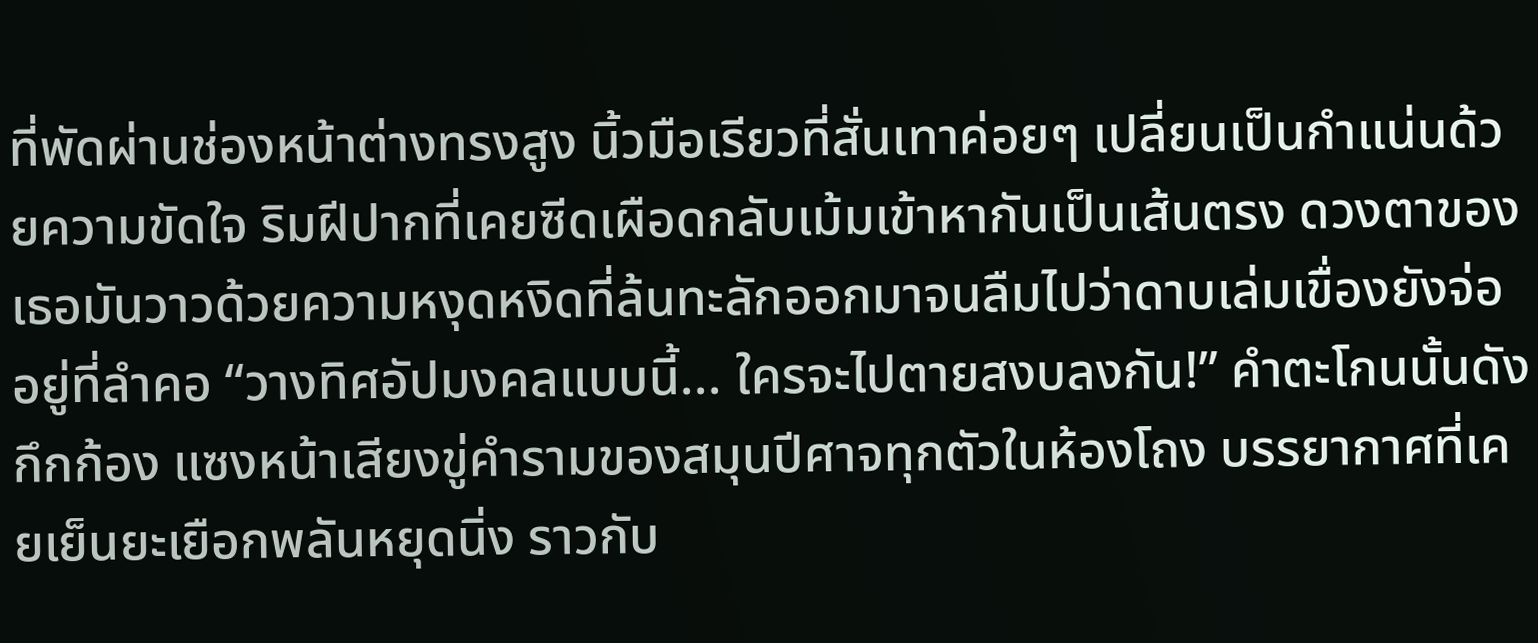ที่พัดผ่านช่องหน้าต่างทรงสูง นิ้วมือเรียวที่สั่นเทาค่อยๆ เปลี่ยนเป็นกำแน่นด้วยความขัดใจ ริมฝีปากที่เคยซีดเผือดกลับเม้มเข้าหากันเป็นเส้นตรง ดวงตาของเธอมันวาวด้วยความหงุดหงิดที่ล้นทะลักออกมาจนลืมไปว่าดาบเล่มเขื่องยังจ่ออยู่ที่ลำคอ “วางทิศอัปมงคลแบบนี้... ใครจะไปตายสงบลงกัน!” คำตะโกนนั้นดังกึกก้อง แซงหน้าเสียงขู่คำรามของสมุนปีศาจทุกตัวในห้องโถง บรรยากาศที่เคยเย็นยะเยือกพลันหยุดนิ่ง ราวกับ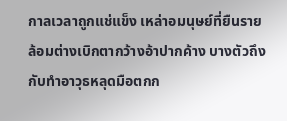กาลเวลาถูกแช่แข็ง เหล่าอมนุษย์ที่ยืนรายล้อมต่างเบิกตากว้างอ้าปากค้าง บางตัวถึงกับทำอาวุธหลุดมือตกก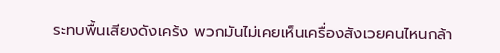ระทบพื้นเสียงดังเคร้ง พวกมันไม่เคยเห็นเครื่องสังเวยคนไหนกล้า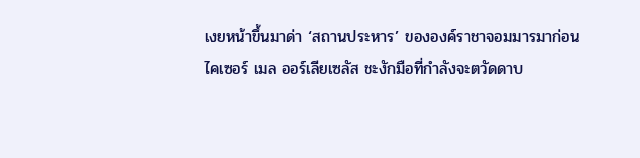เงยหน้าขึ้นมาด่า ‘สถานประหาร’ ขององค์ราชาจอมมารมาก่อน ไคเซอร์ เมล ออร์เลียเซลัส ชะงักมือที่กำลังจะตวัดดาบ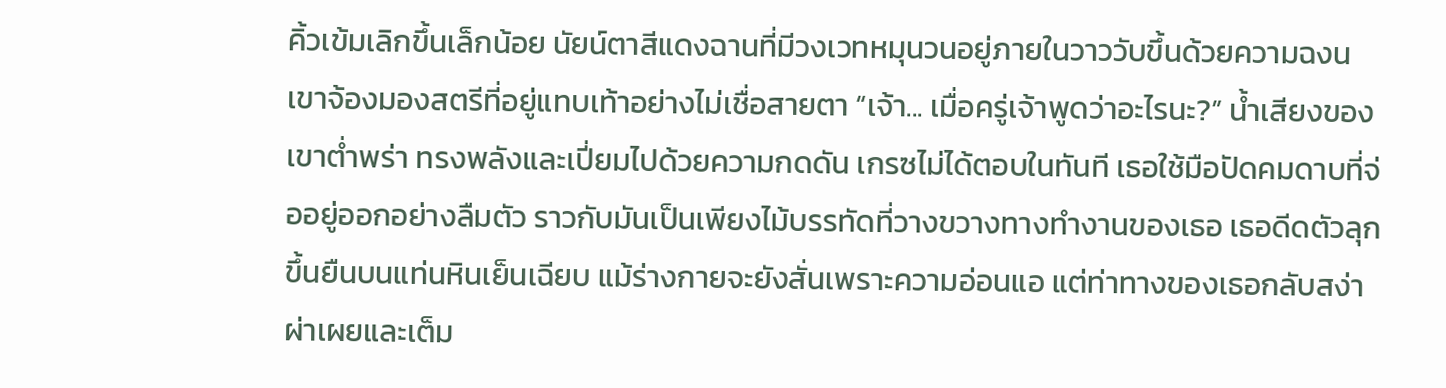คิ้วเข้มเลิกขึ้นเล็กน้อย นัยน์ตาสีแดงฉานที่มีวงเวทหมุนวนอยู่ภายในวาววับขึ้นด้วยความฉงน เขาจ้องมองสตรีที่อยู่แทบเท้าอย่างไม่เชื่อสายตา “เจ้า... เมื่อครู่เจ้าพูดว่าอะไรนะ?” น้ำเสียงของเขาต่ำพร่า ทรงพลังและเปี่ยมไปด้วยความกดดัน เกรซไม่ได้ตอบในทันที เธอใช้มือปัดคมดาบที่จ่ออยู่ออกอย่างลืมตัว ราวกับมันเป็นเพียงไม้บรรทัดที่วางขวางทางทำงานของเธอ เธอดีดตัวลุกขึ้นยืนบนแท่นหินเย็นเฉียบ แม้ร่างกายจะยังสั่นเพราะความอ่อนแอ แต่ท่าทางของเธอกลับสง่าผ่าเผยและเต็ม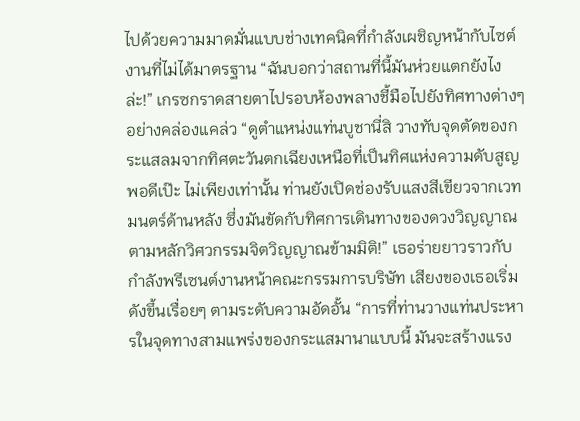ไปด้วยความมาดมั่นแบบช่างเทคนิคที่กำลังเผชิญหน้ากับไซต์งานที่ไม่ได้มาตรฐาน “ฉันบอกว่าสถานที่นี้มันห่วยแตกยังไงล่ะ!” เกรซกราดสายตาไปรอบห้องพลางชี้มือไปยังทิศทางต่างๆ อย่างคล่องแคล่ว “ดูตำแหน่งแท่นบูชานี่สิ วางทับจุดตัดของกระแสลมจากทิศตะวันตกเฉียงเหนือที่เป็นทิศแห่งความดับสูญพอดีเป๊ะ ไม่เพียงเท่านั้น ท่านยังเปิดช่องรับแสงสีเขียวจากเวทมนตร์ด้านหลัง ซึ่งมันขัดกับทิศการเดินทางของดวงวิญญาณตามหลักวิศวกรรมจิตวิญญาณข้ามมิติ!” เธอร่ายยาวราวกับกำลังพรีเซนต์งานหน้าคณะกรรมการบริษัท เสียงของเธอเริ่มดังขึ้นเรื่อยๆ ตามระดับความอัดอั้น “การที่ท่านวางแท่นประหารในจุดทางสามแพร่งของกระแสมานาแบบนี้ มันจะสร้างแรง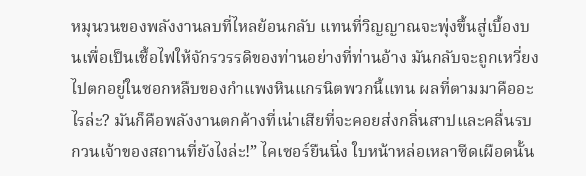หมุนวนของพลังงานลบที่ไหลย้อนกลับ แทนที่วิญญาณจะพุ่งขึ้นสู่เบื้องบนเพื่อเป็นเชื้อไฟให้จักรวรรดิของท่านอย่างที่ท่านอ้าง มันกลับจะถูกเหวี่ยงไปตกอยู่ในซอกหลืบของกำแพงหินแกรนิตพวกนี้แทน ผลที่ตามมาคืออะไรล่ะ? มันก็คือพลังงานตกค้างที่เน่าเสียที่จะคอยส่งกลิ่นสาปและคลื่นรบกวนเจ้าของสถานที่ยังไงล่ะ!” ไคเซอร์ยืนนิ่ง ใบหน้าหล่อเหลาซีดเผือดนั้น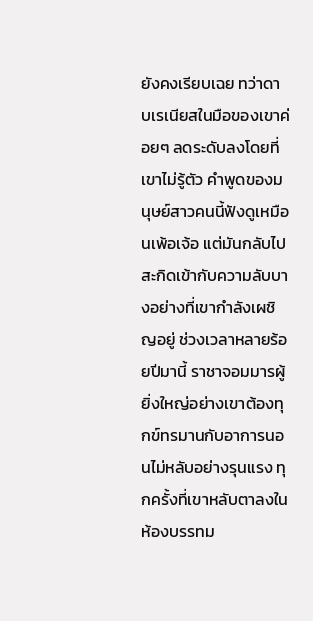ยังคงเรียบเฉย ทว่าดาบเรเนียสในมือของเขาค่อยๆ ลดระดับลงโดยที่เขาไม่รู้ตัว คำพูดของมนุษย์สาวคนนี้ฟังดูเหมือนเพ้อเจ้อ แต่มันกลับไปสะกิดเข้ากับความลับบางอย่างที่เขากำลังเผชิญอยู่ ช่วงเวลาหลายร้อยปีมานี้ ราชาจอมมารผู้ยิ่งใหญ่อย่างเขาต้องทุกข์ทรมานกับอาการนอนไม่หลับอย่างรุนแรง ทุกครั้งที่เขาหลับตาลงในห้องบรรทม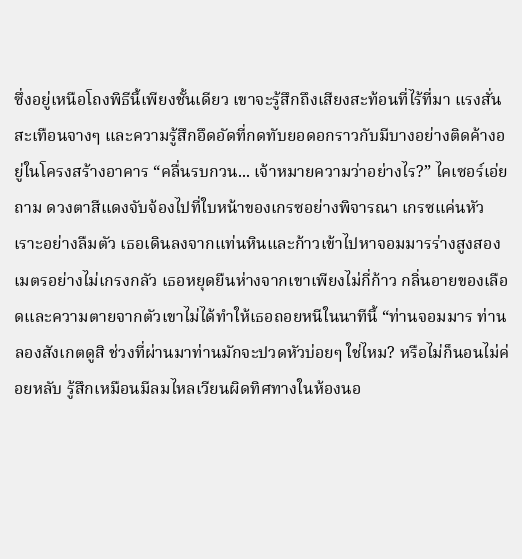ซึ่งอยู่เหนือโถงพิธีนี้เพียงชั้นเดียว เขาจะรู้สึกถึงเสียงสะท้อนที่ไร้ที่มา แรงสั่นสะเทือนจางๆ และความรู้สึกอึดอัดที่กดทับยอดอกราวกับมีบางอย่างติดค้างอยู่ในโครงสร้างอาคาร “คลื่นรบกวน... เจ้าหมายความว่าอย่างไร?” ไคเซอร์เอ่ยถาม ดวงตาสีแดงจับจ้องไปที่ใบหน้าของเกรซอย่างพิจารณา เกรซแค่นหัวเราะอย่างลืมตัว เธอเดินลงจากแท่นหินและก้าวเข้าไปหาจอมมารร่างสูงสองเมตรอย่างไม่เกรงกลัว เธอหยุดยืนห่างจากเขาเพียงไม่กี่ก้าว กลิ่นอายของเลือดและความตายจากตัวเขาไม่ได้ทำให้เธอถอยหนีในนาทีนี้ “ท่านจอมมาร ท่านลองสังเกตดูสิ ช่วงที่ผ่านมาท่านมักจะปวดหัวบ่อยๆ ใช่ไหม? หรือไม่ก็นอนไม่ค่อยหลับ รู้สึกเหมือนมีลมไหลเวียนผิดทิศทางในห้องนอ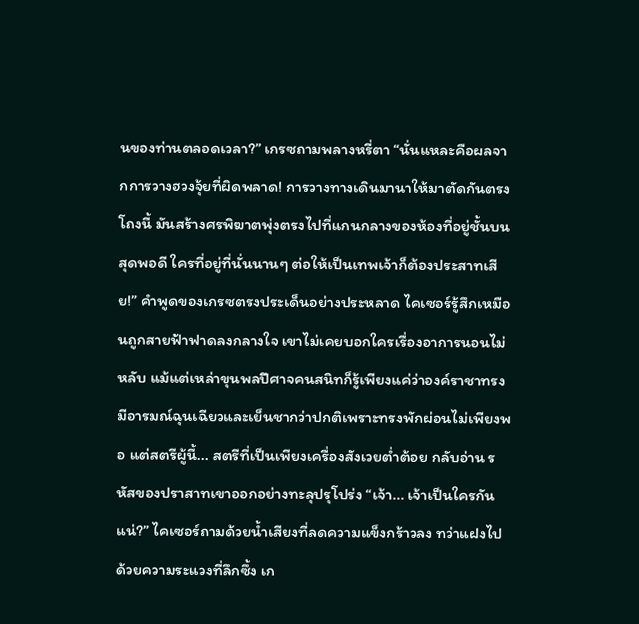นของท่านตลอดเวลา?” เกรซถามพลางหรี่ตา “นั่นแหละคือผลจากการวางฮวงจุ้ยที่ผิดพลาด! การวางทางเดินมานาให้มาตัดกันตรงโถงนี้ มันสร้างศรพิฆาตพุ่งตรงไปที่แกนกลางของห้องที่อยู่ชั้นบนสุดพอดี ใครที่อยู่ที่นั่นนานๆ ต่อให้เป็นเทพเจ้าก็ต้องประสาทเสีย!” คำพูดของเกรซตรงประเด็นอย่างประหลาด ไคเซอร์รู้สึกเหมือนถูกสายฟ้าฟาดลงกลางใจ เขาไม่เคยบอกใครเรื่องอาการนอนไม่หลับ แม้แต่เหล่าขุนพลปีศาจคนสนิทก็รู้เพียงแค่ว่าองค์ราชาทรงมีอารมณ์ฉุนเฉียวและเย็นชากว่าปกติเพราะทรงพักผ่อนไม่เพียงพอ แต่สตรีผู้นี้... สตรีที่เป็นเพียงเครื่องสังเวยต่ำต้อย กลับอ่าน รหัสของปราสาทเขาออกอย่างทะลุปรุโปร่ง “เจ้า... เจ้าเป็นใครกันแน่?” ไคเซอร์ถามด้วยน้ำเสียงที่ลดความแข็งกร้าวลง ทว่าแฝงไปด้วยความระแวงที่ลึกซึ้ง เก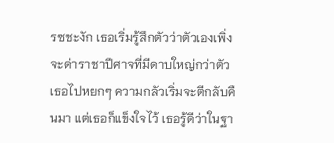รซชะงัก เธอเริ่มรู้สึกตัวว่าตัวเองเพิ่งจะด่าราชาปีศาจที่มีดาบใหญ่กว่าตัวเธอไปหยกๆ ความกลัวเริ่มจะตีกลับคืนมา แต่เธอก็แข็งใจไว้ เธอรู้ดีว่าในฐา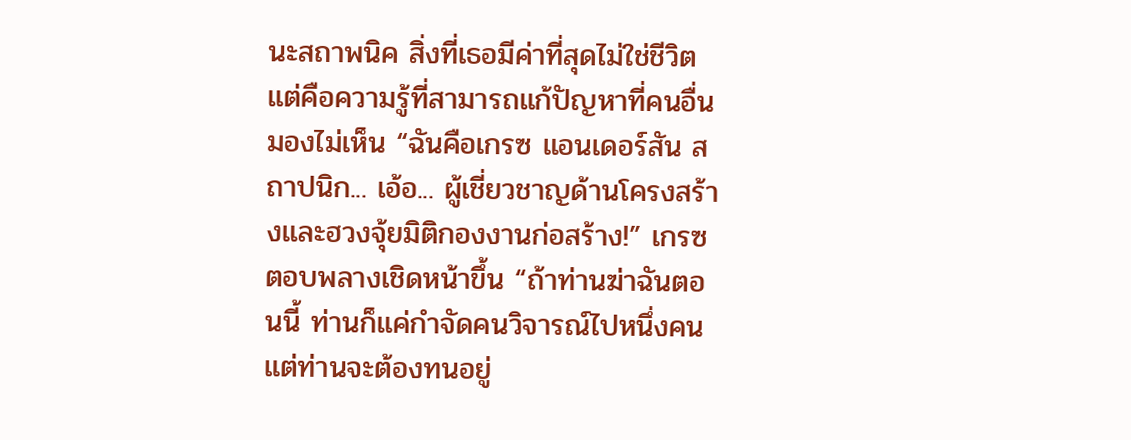นะสถาพนิค สิ่งที่เธอมีค่าที่สุดไม่ใช่ชีวิต แต่คือความรู้ที่สามารถแก้ปัญหาที่คนอื่นมองไม่เห็น “ฉันคือเกรซ แอนเดอร์สัน สถาปนิก... เอ้อ... ผู้เชี่ยวชาญด้านโครงสร้างและฮวงจุ้ยมิติกองงานก่อสร้าง!” เกรซตอบพลางเชิดหน้าขึ้น “ถ้าท่านฆ่าฉันตอนนี้ ท่านก็แค่กำจัดคนวิจารณ์ไปหนึ่งคน แต่ท่านจะต้องทนอยู่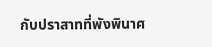กับปราสาทที่พังพินาศ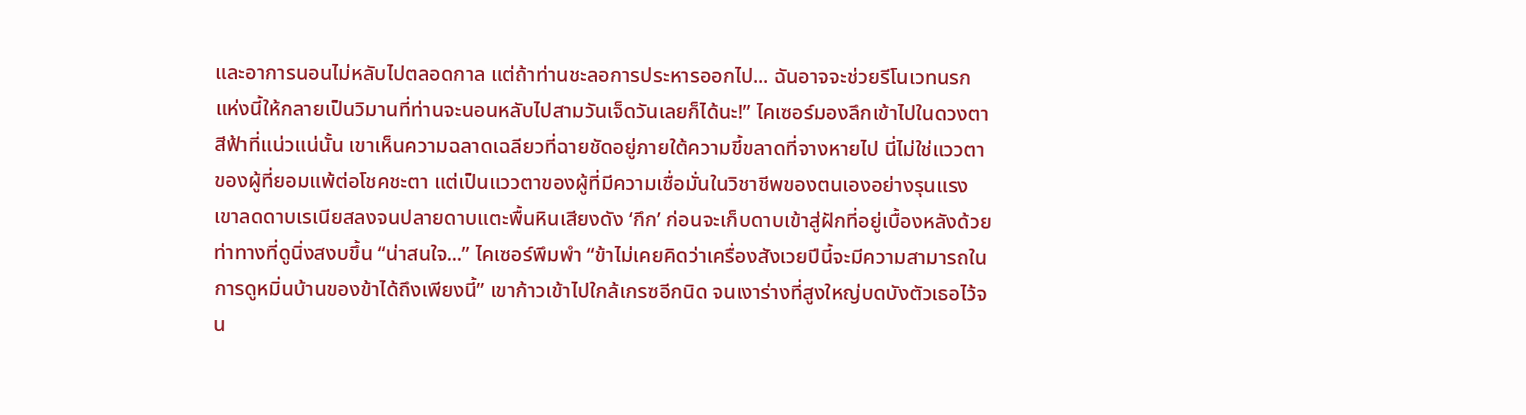และอาการนอนไม่หลับไปตลอดกาล แต่ถ้าท่านชะลอการประหารออกไป... ฉันอาจจะช่วยรีโนเวทนรกแห่งนี้ให้กลายเป็นวิมานที่ท่านจะนอนหลับไปสามวันเจ็ดวันเลยก็ได้นะ!” ไคเซอร์มองลึกเข้าไปในดวงตาสีฟ้าที่แน่วแน่นั้น เขาเห็นความฉลาดเฉลียวที่ฉายชัดอยู่ภายใต้ความขี้ขลาดที่จางหายไป นี่ไม่ใช่แววตาของผู้ที่ยอมแพ้ต่อโชคชะตา แต่เป็นแววตาของผู้ที่มีความเชื่อมั่นในวิชาชีพของตนเองอย่างรุนแรง เขาลดดาบเรเนียสลงจนปลายดาบแตะพื้นหินเสียงดัง ‘กึก’ ก่อนจะเก็บดาบเข้าสู่ฝักที่อยู่เบื้องหลังด้วยท่าทางที่ดูนิ่งสงบขึ้น “น่าสนใจ...” ไคเซอร์พึมพำ “ข้าไม่เคยคิดว่าเครื่องสังเวยปีนี้จะมีความสามารถในการดูหมิ่นบ้านของข้าได้ถึงเพียงนี้” เขาก้าวเข้าไปใกล้เกรซอีกนิด จนเงาร่างที่สูงใหญ่บดบังตัวเธอไว้จน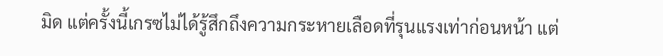มิด แต่ครั้งนี้เกรซไม่ได้รู้สึกถึงความกระหายเลือดที่รุนแรงเท่าก่อนหน้า แต่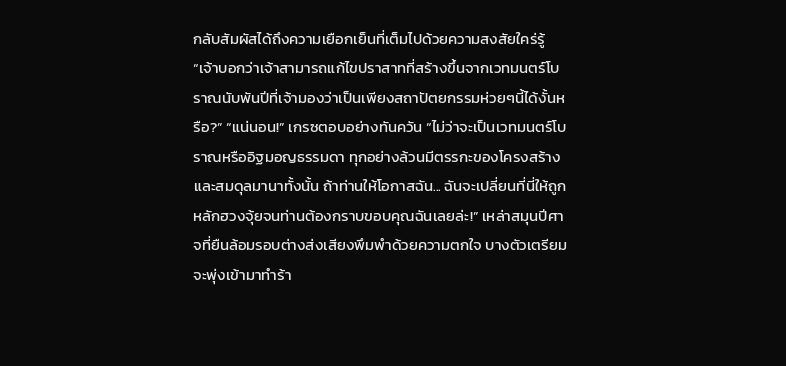กลับสัมผัสได้ถึงความเยือกเย็นที่เต็มไปด้วยความสงสัยใคร่รู้ “เจ้าบอกว่าเจ้าสามารถแก้ไขปราสาทที่สร้างขึ้นจากเวทมนตร์โบราณนับพันปีที่เจ้ามองว่าเป็นเพียงสถาปัตยกรรมห่วยๆนี้ได้งั้นหรือ?” “แน่นอน!” เกรซตอบอย่างทันควัน “ไม่ว่าจะเป็นเวทมนตร์โบราณหรืออิฐมอญธรรมดา ทุกอย่างล้วนมีตรรกะของโครงสร้างและสมดุลมานาทั้งนั้น ถ้าท่านให้โอกาสฉัน... ฉันจะเปลี่ยนที่นี่ให้ถูกหลักฮวงจุ้ยจนท่านต้องกราบขอบคุณฉันเลยล่ะ!” เหล่าสมุนปีศาจที่ยืนล้อมรอบต่างส่งเสียงพึมพำด้วยความตกใจ บางตัวเตรียมจะพุ่งเข้ามาทำร้า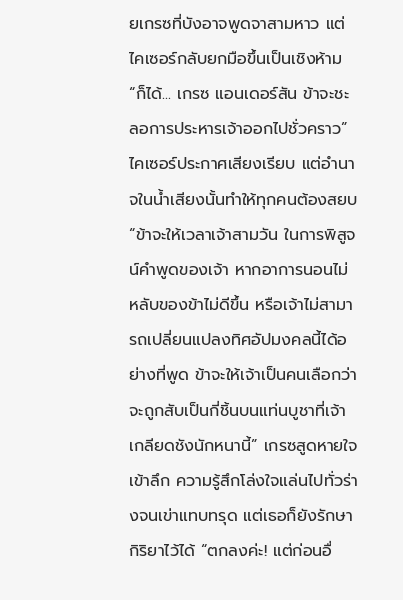ยเกรซที่บังอาจพูดจาสามหาว แต่ไคเซอร์กลับยกมือขึ้นเป็นเชิงห้าม “ก็ได้... เกรซ แอนเดอร์สัน ข้าจะชะลอการประหารเจ้าออกไปชั่วคราว” ไคเซอร์ประกาศเสียงเรียบ แต่อำนาจในน้ำเสียงนั้นทำให้ทุกคนต้องสยบ “ข้าจะให้เวลาเจ้าสามวัน ในการพิสูจน์คำพูดของเจ้า หากอาการนอนไม่หลับของข้าไม่ดีขึ้น หรือเจ้าไม่สามารถเปลี่ยนแปลงทิศอัปมงคลนี้ได้อย่างที่พูด ข้าจะให้เจ้าเป็นคนเลือกว่าจะถูกสับเป็นกี่ชิ้นบนแท่นบูชาที่เจ้าเกลียดชังนักหนานี้” เกรซสูดหายใจเข้าลึก ความรู้สึกโล่งใจแล่นไปทั่วร่างจนเข่าแทบทรุด แต่เธอก็ยังรักษากิริยาไว้ได้ “ตกลงค่ะ! แต่ก่อนอื่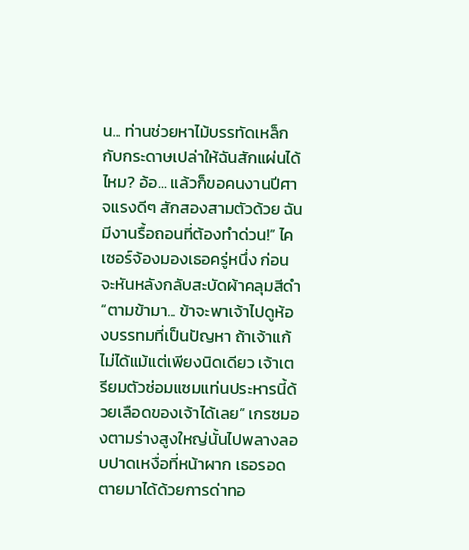น... ท่านช่วยหาไม้บรรทัดเหล็กกับกระดาษเปล่าให้ฉันสักแผ่นได้ไหม? อ้อ... แล้วก็ขอคนงานปีศาจแรงดีๆ สักสองสามตัวด้วย ฉันมีงานรื้อถอนที่ต้องทำด่วน!” ไคเซอร์จ้องมองเธอครู่หนึ่ง ก่อนจะหันหลังกลับสะบัดผ้าคลุมสีดำ “ตามข้ามา... ข้าจะพาเจ้าไปดูห้องบรรทมที่เป็นปัญหา ถ้าเจ้าแก้ไม่ได้แม้แต่เพียงนิดเดียว เจ้าเตรียมตัวซ่อมแซมแท่นประหารนี้ด้วยเลือดของเจ้าได้เลย” เกรซมองตามร่างสูงใหญ่นั้นไปพลางลอบปาดเหงื่อที่หน้าผาก เธอรอดตายมาได้ด้วยการด่าทอ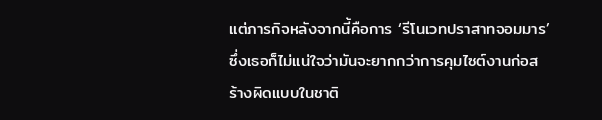แต่ภารกิจหลังจากนี้คือการ ‘รีโนเวทปราสาทจอมมาร’ ซึ่งเธอก็ไม่แน่ใจว่ามันจะยากกว่าการคุมไซต์งานก่อสร้างผิดแบบในชาติ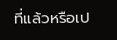ที่แล้วหรือเป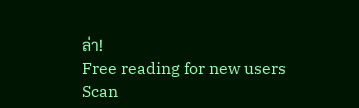ล่า!
Free reading for new users
Scan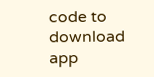code to download app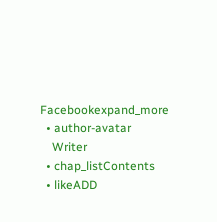Facebookexpand_more
  • author-avatar
    Writer
  • chap_listContents
  • likeADD